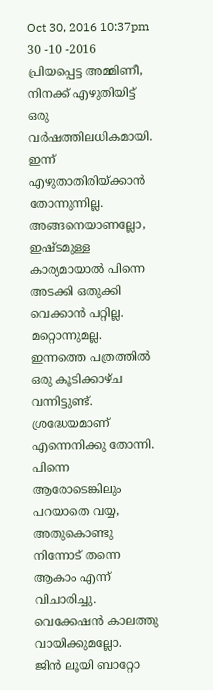Oct 30, 2016 10:37pm
30 -10 -2016
പ്രിയപ്പെട്ട അമ്മിണീ,
നിനക്ക് എഴുതിയിട്ട് ഒരു വർഷത്തിലധികമായി. ഇന്ന് എഴുതാതിരിയ്ക്കാൻ തോന്നുന്നില്ല.
അങ്ങനെയാണല്ലോ, ഇഷ്ടമുള്ള കാര്യമായാൽ പിന്നെ അടക്കി ഒതുക്കി വെക്കാൻ പറ്റില്ല.
മറ്റൊന്നുമല്ല. ഇന്നത്തെ പത്രത്തിൽ ഒരു കൂടിക്കാഴ്ച വന്നിട്ടുണ്ട്. ശ്രദ്ധേയമാണ് എന്നെനിക്കു തോന്നി. പിന്നെ ആരോടെങ്കിലും പറയാതെ വയ്യ, അതുകൊണ്ടു നിന്നോട് തന്നെ ആകാം എന്ന് വിചാരിച്ചു. വെക്കേഷൻ കാലത്തു വായിക്കുമല്ലോ.
ജിൻ ലൂയി ബാറ്റോ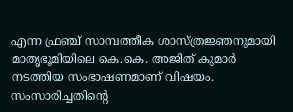എന്ന ഫ്രഞ്ച് സാമ്പത്തീക ശാസ്ത്രജ്ഞനുമായി മാതൃഭൂമിയിലെ കെ.കെ. അജിത് കുമാർ നടത്തിയ സംഭാഷണമാണ് വിഷയം. സംസാരിച്ചതിന്റെ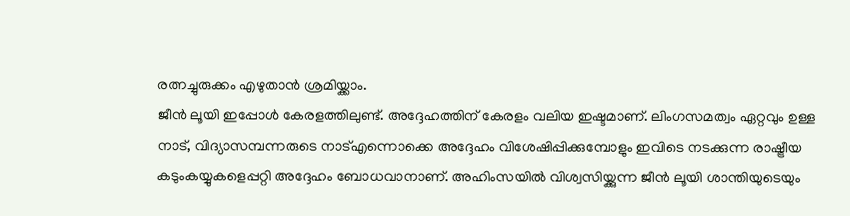രത്നച്ചുരുക്കം എഴുതാൻ ശ്രമിയ്ക്കാം.
ജീൻ ലൂയി ഇപ്പോൾ കേരളത്തിലുണ്ട്. അദ്ദേഹത്തിന് കേരളം വലിയ ഇഷ്ടമാണ്. ലിംഗസമത്വം ഏറ്റവും ഉള്ള നാട്, വിദ്യാസമ്പന്നരുടെ നാട്എന്നൊക്കെ അദ്ദേഹം വിശേഷിപ്പിക്കുമ്പോളും ഇവിടെ നടക്കുന്ന രാഷ്ട്രീയ കടുംകയ്യുകളെപ്പറ്റി അദ്ദേഹം ബോധവാനാണ്. അഹിംസയിൽ വിശ്വസിയ്ക്കുന്ന ജീൻ ലൂയി ശാന്തിയുടെയും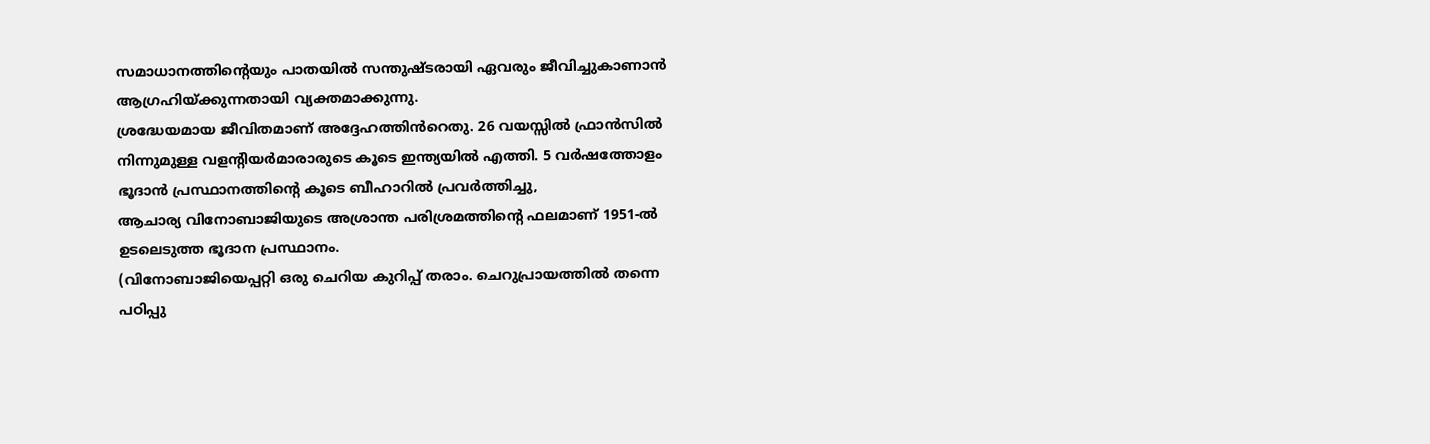സമാധാനത്തിന്റെയും പാതയിൽ സന്തുഷ്ടരായി ഏവരും ജീവിച്ചുകാണാൻ ആഗ്രഹിയ്ക്കുന്നതായി വ്യക്തമാക്കുന്നു.
ശ്രദ്ധേയമായ ജീവിതമാണ് അദ്ദേഹത്തിൻറെതു. 26 വയസ്സിൽ ഫ്രാൻസിൽ നിന്നുമുള്ള വളന്റിയർമാരാരുടെ കൂടെ ഇന്ത്യയിൽ എത്തി. 5 വർഷത്തോളം ഭൂദാൻ പ്രസ്ഥാനത്തിന്റെ കൂടെ ബീഹാറിൽ പ്രവർത്തിച്ചു,
ആചാര്യ വിനോബാജിയുടെ അശ്രാന്ത പരിശ്രമത്തിന്റെ ഫലമാണ് 1951-ൽ ഉടലെടുത്ത ഭൂദാന പ്രസ്ഥാനം.
(വിനോബാജിയെപ്പറ്റി ഒരു ചെറിയ കുറിപ്പ് തരാം. ചെറുപ്രായത്തിൽ തന്നെ പഠിപ്പു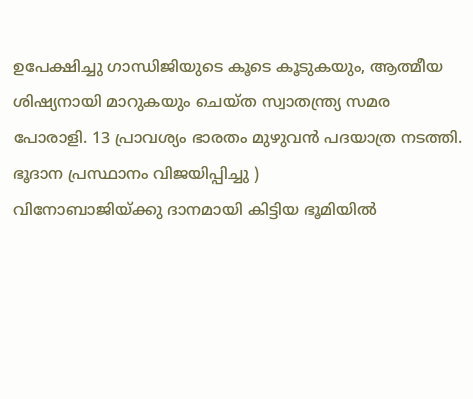ഉപേക്ഷിച്ചു ഗാന്ധിജിയുടെ കൂടെ കൂടുകയും, ആത്മീയ ശിഷ്യനായി മാറുകയും ചെയ്ത സ്വാതന്ത്ര്യ സമര പോരാളി. 13 പ്രാവശ്യം ഭാരതം മുഴുവൻ പദയാത്ര നടത്തി. ഭൂദാന പ്രസ്ഥാനം വിജയിപ്പിച്ചു )
വിനോബാജിയ്ക്കു ദാനമായി കിട്ടിയ ഭൂമിയിൽ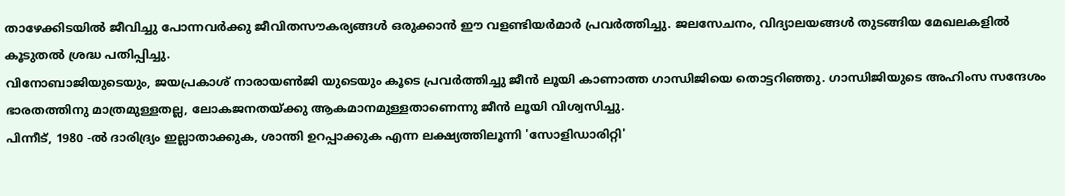താഴേക്കിടയിൽ ജീവിച്ചു പോന്നവർക്കു ജീവിതസൗകര്യങ്ങൾ ഒരുക്കാൻ ഈ വളണ്ടിയർമാർ പ്രവർത്തിച്ചു. ജലസേചനം, വിദ്യാലയങ്ങൾ തുടങ്ങിയ മേഖലകളിൽ കൂടുതൽ ശ്രദ്ധ പതിപ്പിച്ചു.
വിനോബാജിയുടെയും, ജയപ്രകാശ് നാരായൺജി യുടെയും കൂടെ പ്രവർത്തിച്ചു ജീൻ ലൂയി കാണാത്ത ഗാന്ധിജിയെ തൊട്ടറിഞ്ഞു. ഗാന്ധിജിയുടെ അഹിംസ സന്ദേശം ഭാരതത്തിനു മാത്രമുള്ളതല്ല, ലോകജനതയ്ക്കു ആകമാനമുള്ളതാണെന്നു ജീൻ ലൂയി വിശ്വസിച്ചു.
പിന്നീട്, 1980 -ൽ ദാരിദ്ര്യം ഇല്ലാതാക്കുക, ശാന്തി ഉറപ്പാക്കുക എന്ന ലക്ഷ്യത്തിലൂന്നി 'സോളിഡാരിറ്റി'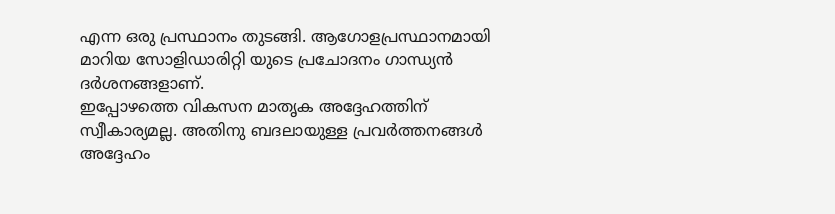എന്ന ഒരു പ്രസ്ഥാനം തുടങ്ങി. ആഗോളപ്രസ്ഥാനമായി മാറിയ സോളിഡാരിറ്റി യുടെ പ്രചോദനം ഗാന്ധ്യൻ ദർശനങ്ങളാണ്.
ഇപ്പോഴത്തെ വികസന മാതൃക അദ്ദേഹത്തിന് സ്വീകാര്യമല്ല. അതിനു ബദലായുള്ള പ്രവർത്തനങ്ങൾ അദ്ദേഹം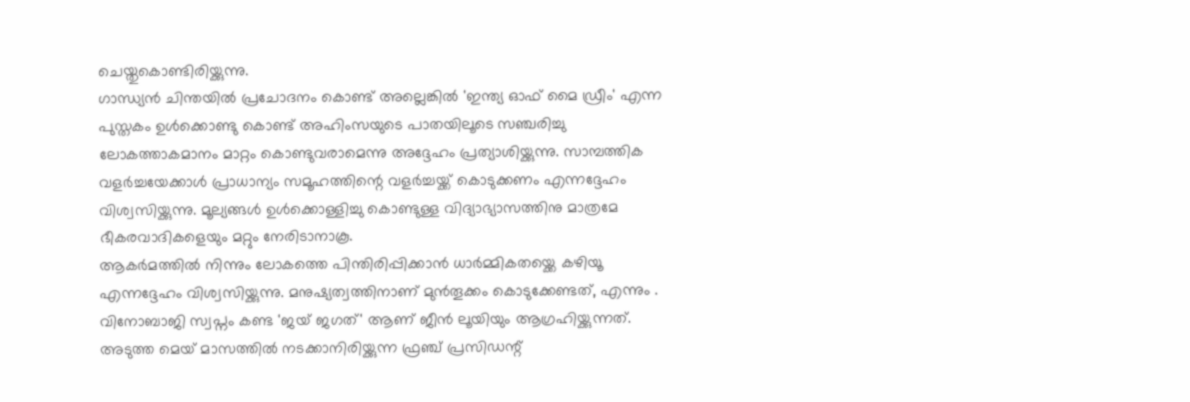ചെയ്തുകൊണ്ടിരിയ്ക്കുന്നു.
ഗാന്ധ്യൻ ചിന്തയിൽ പ്രചോദനം കൊണ്ട് അല്ലെങ്കിൽ 'ഇന്ത്യ ഓഫ് മൈ ഡ്രീം' എന്ന പുസ്തകം ഉൾക്കൊണ്ടു കൊണ്ട് അഹിംസയുടെ പാതയിലൂടെ സഞ്ചരിച്ചു ലോകത്താകമാനം മാറ്റം കൊണ്ടുവരാമെന്നു അദ്ദേഹം പ്രത്യാശിയ്ക്കുന്നു. സാമ്പത്തിക വളർച്ചയേക്കാൾ പ്രാധാന്യം സമൂഹത്തിന്റെ വളർച്ചയ്ക്ക് കൊടുക്കണം എന്നദ്ദേഹം വിശ്വസിയ്ക്കുന്നു. മൂല്യങ്ങൾ ഉൾക്കൊള്ളിച്ചു കൊണ്ടുള്ള വിദ്യാഭ്യാസത്തിനു മാത്രമേ ഭീകരവാദികളെയും മറ്റും നേരിടാനാകൂ.
ആകർമത്തിൽ നിന്നും ലോകത്തെ പിന്തിരിപ്പിക്കാൻ ധാർമ്മികതയ്ക്കെ കഴിയൂ എന്നദ്ദേഹം വിശ്വസിയ്ക്കുന്നു. മനുഷ്യത്വത്തിനാണ് മുൻതൂക്കം കൊടുക്കേണ്ടത്, എന്നും .
വിനോബാജി സ്വപ്നം കണ്ട 'ജയ് ജഗത്' ആണ് ജീൻ ലൂയിയും ആഗ്രഹിയ്ക്കുന്നത്.
അടുത്ത മെയ് മാസത്തിൽ നടക്കാനിരിയ്ക്കുന്ന ഫ്രഞ്ച് പ്രസിഡന്റ്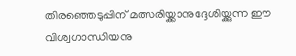തിരഞ്ഞെടുപ്പിന് മത്സരിയ്ക്കാനുദ്ദേശിയ്ക്കുന്ന ഈ വിശ്വഗാന്ധിയനു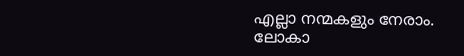എല്ലാ നന്മകളും നേരാം.
ലോകാ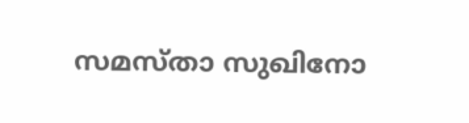സമസ്താ സുഖിനോ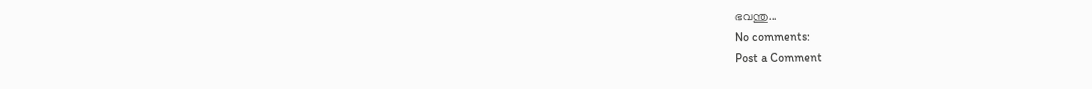ഭവന്തു...
No comments:
Post a Comment